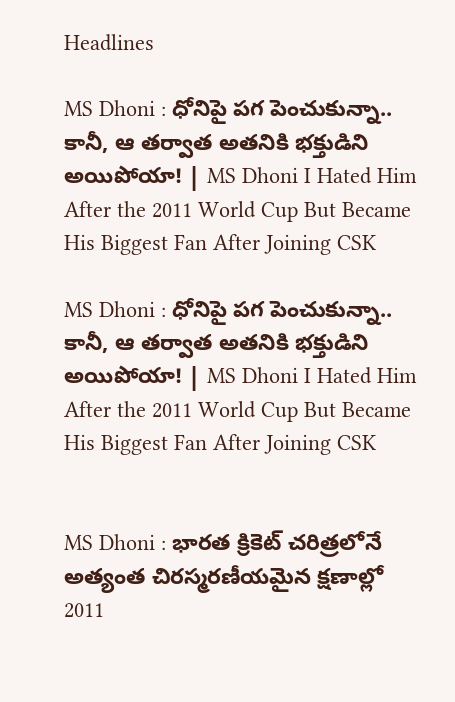Headlines

MS Dhoni : ధోనిపై పగ పెంచుకున్నా.. కానీ, ఆ తర్వాత అతనికి భక్తుడిని అయిపోయా! | MS Dhoni I Hated Him After the 2011 World Cup But Became His Biggest Fan After Joining CSK

MS Dhoni : ధోనిపై పగ పెంచుకున్నా.. కానీ, ఆ తర్వాత అతనికి భక్తుడిని అయిపోయా! | MS Dhoni I Hated Him After the 2011 World Cup But Became His Biggest Fan After Joining CSK


MS Dhoni : భారత క్రికెట్ చరిత్రలోనే అత్యంత చిరస్మరణీయమైన క్షణాల్లో 2011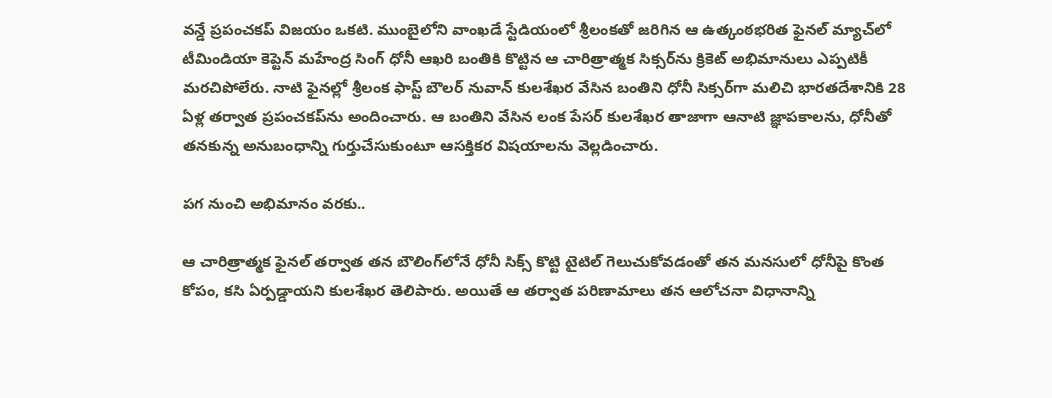వన్డే ప్రపంచకప్ విజయం ఒకటి. ముంబైలోని వాంఖడే స్టేడియంలో శ్రీలంకతో జరిగిన ఆ ఉత్కంఠభరిత ఫైనల్ మ్యాచ్‌లో టీమిండియా కెప్టెన్ మహేంద్ర సింగ్ ధోనీ ఆఖరి బంతికి కొట్టిన ఆ చారిత్రాత్మక సిక్సర్‌ను క్రికెట్ అభిమానులు ఎప్పటికీ మరచిపోలేరు. నాటి ఫైనల్లో శ్రీలంక ఫాస్ట్ బౌలర్ నువాన్ కులశేఖర వేసిన బంతిని ధోనీ సిక్సర్‌గా మలిచి భారతదేశానికి 28 ఏళ్ల తర్వాత ప్రపంచకప్‌ను అందించారు. ఆ బంతిని వేసిన లంక పేసర్ కులశేఖర తాజాగా ఆనాటి జ్ఞాపకాలను, ధోనీతో తనకున్న అనుబంధాన్ని గుర్తుచేసుకుంటూ ఆసక్తికర విషయాలను వెల్లడించారు.

పగ నుంచి అభిమానం వరకు..

ఆ చారిత్రాత్మక ఫైనల్ తర్వాత తన బౌలింగ్‌లోనే ధోనీ సిక్స్ కొట్టి టైటిల్ గెలుచుకోవడంతో తన మనసులో ధోనీపై కొంత కోపం, కసి ఏర్పడ్డాయని కులశేఖర తెలిపారు. అయితే ఆ తర్వాత పరిణామాలు తన ఆలోచనా విధానాన్ని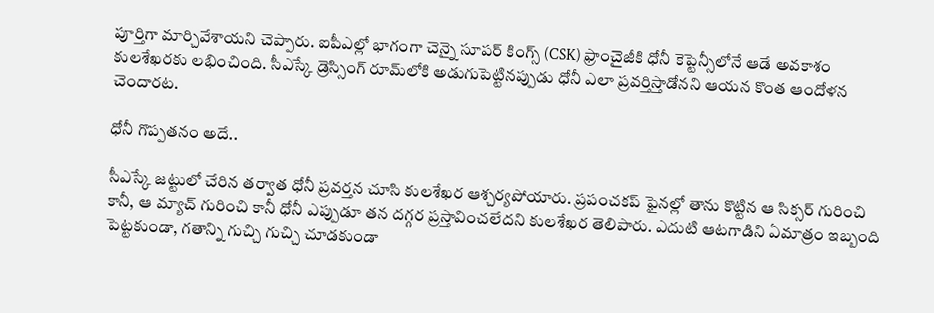పూర్తిగా మార్చివేశాయని చెప్పారు. ఐపీఎల్లో భాగంగా చెన్నై సూపర్ కింగ్స్ (CSK) ఫ్రాంచైజీకి ధోనీ కెప్టెన్సీలోనే ఆడే అవకాశం కులశేఖరకు లభించింది. సీఎస్కే డ్రెస్సింగ్ రూమ్‌లోకి అడుగుపెట్టినప్పుడు ధోనీ ఎలా ప్రవర్తిస్తాడోనని ఆయన కొంత ఆందోళన చెందారట.

ధోనీ గొప్పతనం అదే..

సీఎస్కే జట్టులో చేరిన తర్వాత ధోనీ ప్రవర్తన చూసి కులశేఖర ఆశ్చర్యపోయారు. ప్రపంచకప్ ఫైనల్లో తాను కొట్టిన ఆ సిక్సర్ గురించి కానీ, ఆ మ్యాచ్ గురించి కానీ ధోనీ ఎప్పుడూ తన దగ్గర ప్రస్తావించలేదని కులశేఖర తెలిపారు. ఎదుటి ఆటగాడిని ఏమాత్రం ఇబ్బంది పెట్టకుండా, గతాన్ని గుచ్చి గుచ్చి చూడకుండా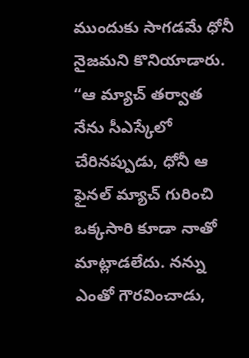ముందుకు సాగడమే ధోనీ నైజమని కొనియాడారు. “ఆ మ్యాచ్ తర్వాత నేను సీఎస్కేలో చేరినప్పుడు, ధోనీ ఆ ఫైనల్ మ్యాచ్ గురించి ఒక్కసారి కూడా నాతో మాట్లాడలేదు. నన్ను ఎంతో గౌరవించాడు,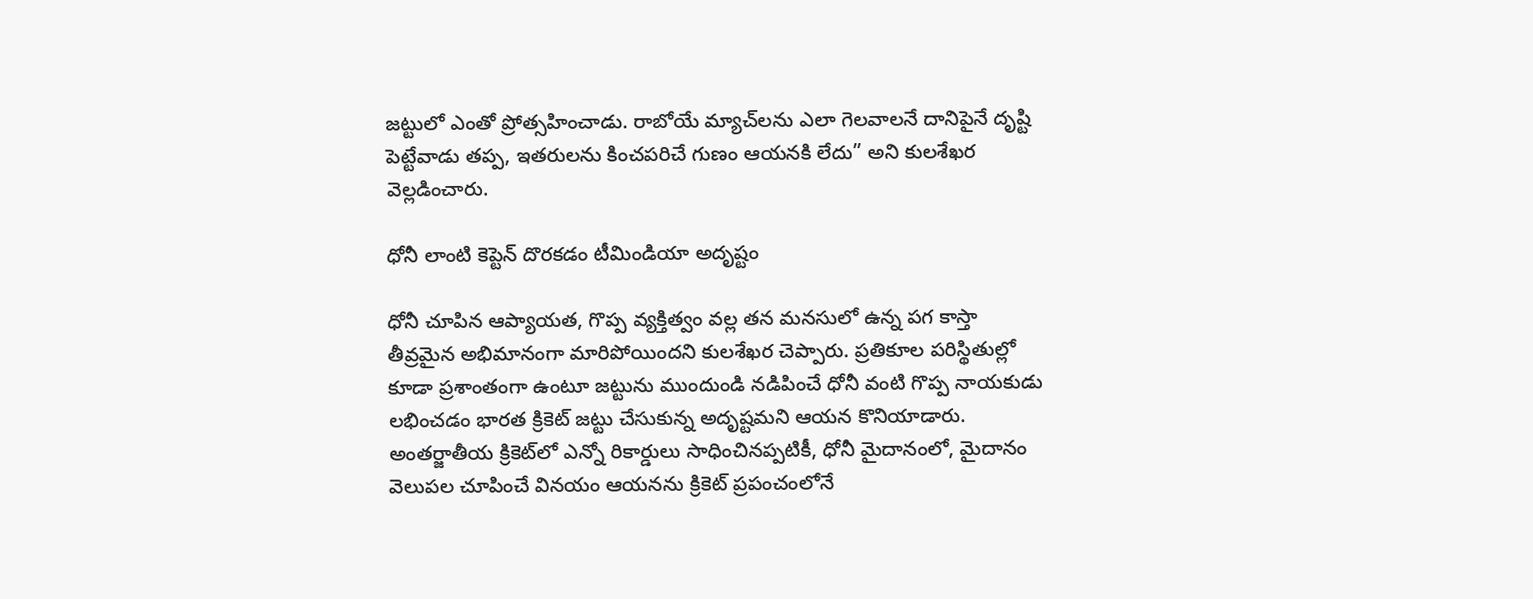జట్టులో ఎంతో ప్రోత్సహించాడు. రాబోయే మ్యాచ్‌లను ఎలా గెలవాలనే దానిపైనే దృష్టి పెట్టేవాడు తప్ప, ఇతరులను కించపరిచే గుణం ఆయనకి లేదు” అని కులశేఖర వెల్లడించారు.

ధోనీ లాంటి కెప్టెన్ దొరకడం టీమిండియా అదృష్టం

ధోనీ చూపిన ఆప్యాయత, గొప్ప వ్యక్తిత్వం వల్ల తన మనసులో ఉన్న పగ కాస్తా తీవ్రమైన అభిమానంగా మారిపోయిందని కులశేఖర చెప్పారు. ప్రతికూల పరిస్థితుల్లో కూడా ప్రశాంతంగా ఉంటూ జట్టును ముందుండి నడిపించే ధోనీ వంటి గొప్ప నాయకుడు లభించడం భారత క్రికెట్ జట్టు చేసుకున్న అదృష్టమని ఆయన కొనియాడారు. అంతర్జాతీయ క్రికెట్‌లో ఎన్నో రికార్డులు సాధించినప్పటికీ, ధోనీ మైదానంలో, మైదానం వెలుపల చూపించే వినయం ఆయనను క్రికెట్ ప్రపంచంలోనే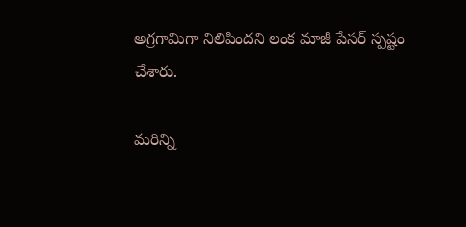అగ్రగామిగా నిలిపిందని లంక మాజీ పేసర్ స్పష్టం చేశారు.

మరిన్ని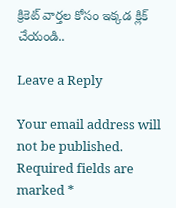క్రికెట్ వార్తల కోసం ఇక్కడ క్లిక్ చేయండి..

Leave a Reply

Your email address will not be published. Required fields are marked *